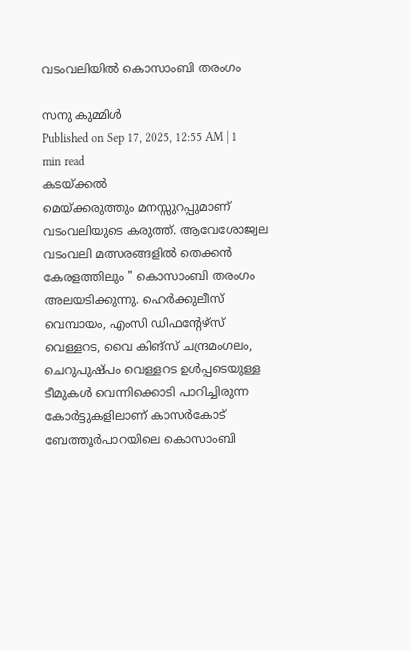വടംവലിയിൽ കൊസാംബി തരംഗം

സനു കുമ്മിൾ
Published on Sep 17, 2025, 12:55 AM | 1 min read
കടയ്ക്കൽ
മെയ്ക്കരുത്തും മനസ്സുറപ്പുമാണ് വടംവലിയുടെ കരുത്ത്. ആവേശോജ്വല വടംവലി മത്സരങ്ങളിൽ തെക്കൻ കേരളത്തിലും " കൊസാംബി തരംഗം അലയടിക്കുന്നു. ഹെർക്കുലീസ് വെമ്പായം, എംസി ഡിഫന്റേഴ്സ് വെള്ളറട, വൈ കിങ്സ് ചന്ദ്രമംഗലം, ചെറുപുഷ്പം വെള്ളറട ഉൾപ്പടെയുള്ള ടീമുകൾ വെന്നിക്കൊടി പാറിച്ചിരുന്ന കോർട്ടുകളിലാണ് കാസർകോട് ബേത്തൂർപാറയിലെ കൊസാംബി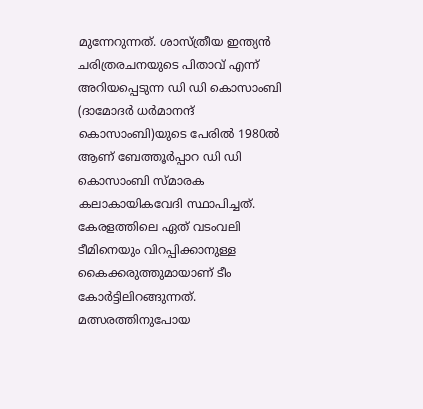മുന്നേറുന്നത്. ശാസ്ത്രീയ ഇന്ത്യൻ ചരിത്രരചനയുടെ പിതാവ് എന്ന് അറിയപ്പെടുന്ന ഡി ഡി കൊസാംബി (ദാമോദർ ധർമാനന്ദ് കൊസാംബി)യുടെ പേരിൽ 1980ൽ ആണ് ബേത്തൂർപ്പാറ ഡി ഡി കൊസാംബി സ്മാരക കലാകായികവേദി സ്ഥാപിച്ചത്. കേരളത്തിലെ ഏത് വടംവലി ടീമിനെയും വിറപ്പിക്കാനുള്ള കൈക്കരുത്തുമായാണ് ടീം കോർട്ടിലിറങ്ങുന്നത്. മത്സരത്തിനുപോയ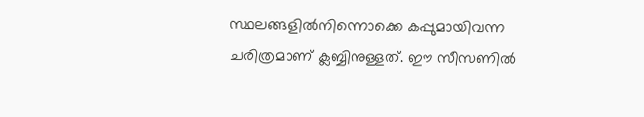സ്ഥലങ്ങളിൽനിന്നൊക്കെ കപ്പുമായിവന്ന ചരിത്രമാണ് ക്ലബ്ബിനുള്ളത്. ഈ സീസണിൽ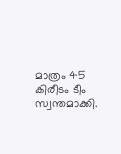മാത്രം 45 കിരീടം ടീം സ്വന്തമാക്കി.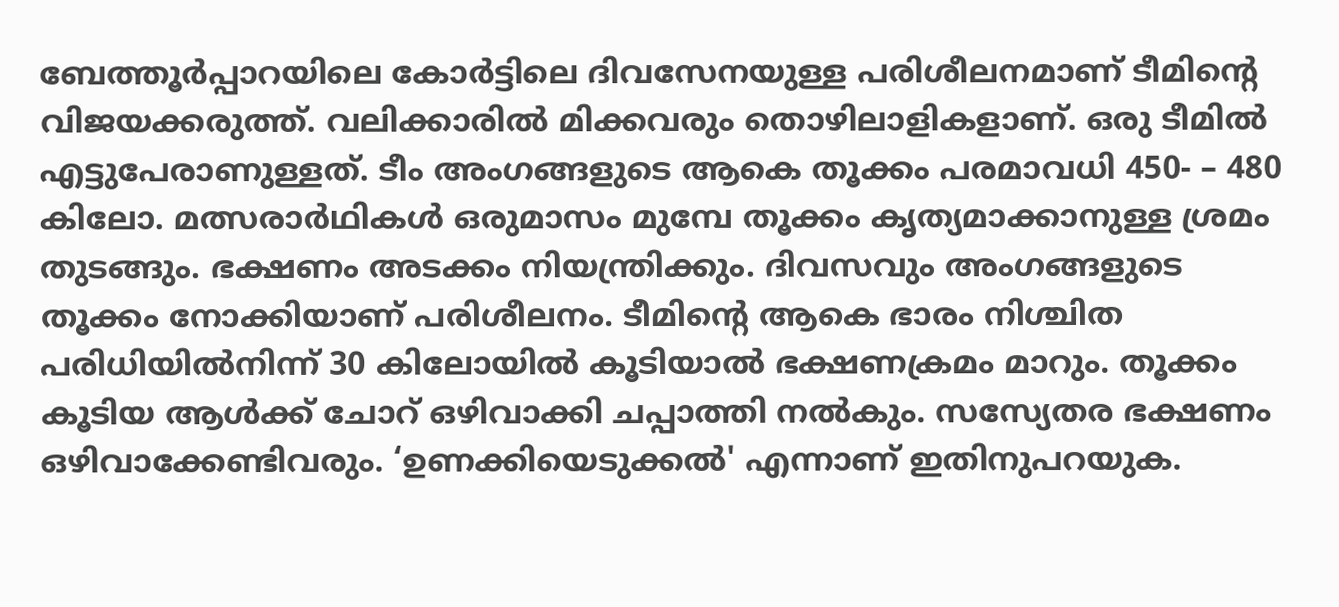ബേത്തൂർപ്പാറയിലെ കോർട്ടിലെ ദിവസേനയുള്ള പരിശീലനമാണ് ടീമിന്റെ വിജയക്കരുത്ത്. വലിക്കാരിൽ മിക്കവരും തൊഴിലാളികളാണ്. ഒരു ടീമിൽ എട്ടുപേരാണുള്ളത്. ടീം അംഗങ്ങളുടെ ആകെ തൂക്കം പരമാവധി 450- – 480 കിലോ. മത്സരാർഥികൾ ഒരുമാസം മുമ്പേ തൂക്കം കൃത്യമാക്കാനുള്ള ശ്രമം തുടങ്ങും. ഭക്ഷണം അടക്കം നിയന്ത്രിക്കും. ദിവസവും അംഗങ്ങളുടെ തൂക്കം നോക്കിയാണ് പരിശീലനം. ടീമിന്റെ ആകെ ഭാരം നിശ്ചിത പരിധിയിൽനിന്ന് 30 കിലോയിൽ കൂടിയാൽ ഭക്ഷണക്രമം മാറും. തൂക്കം കൂടിയ ആൾക്ക് ചോറ് ഒഴിവാക്കി ചപ്പാത്തി നൽകും. സസ്യേതര ഭക്ഷണം ഒഴിവാക്കേണ്ടിവരും. ‘ഉണക്കിയെടുക്കൽ' എന്നാണ് ഇതിനുപറയുക.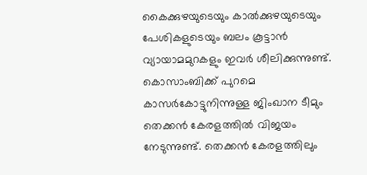കൈക്കുഴയുടെയും കാൽക്കുഴയുടെയും പേശികളുടെയും ബലം കൂട്ടാൻ വ്യായാമമുറകളും ഇവർ ശീലിക്കുന്നുണ്ട്. കൊസാംബിക്ക് പുറമെ കാസർകോട്ടുനിന്നുള്ള ജിംഖാന ടീമും തെക്കൻ കേരളത്തിൽ വിജയം നേടുന്നുണ്ട്. തെക്കൻ കേരളത്തിലും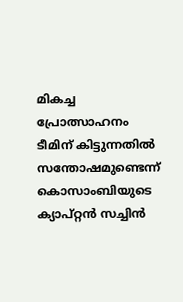മികച്ച പ്രോത്സാഹനം ടീമിന് കിട്ടുന്നതിൽ സന്തോഷമുണ്ടെന്ന് കൊസാംബിയുടെ ക്യാപ്റ്റൻ സച്ചിൻ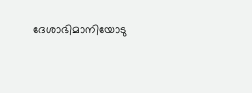ദേശാഭിമാനിയോടു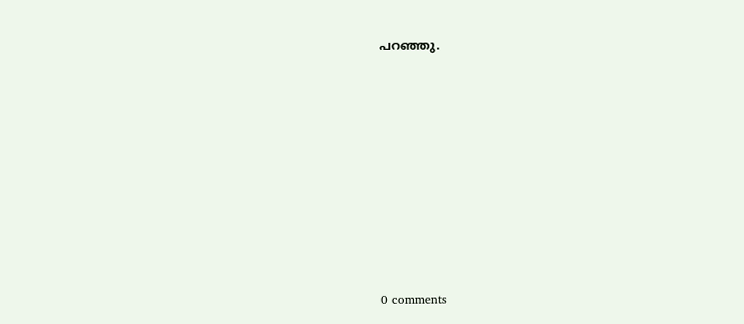പറഞ്ഞു.











0 comments